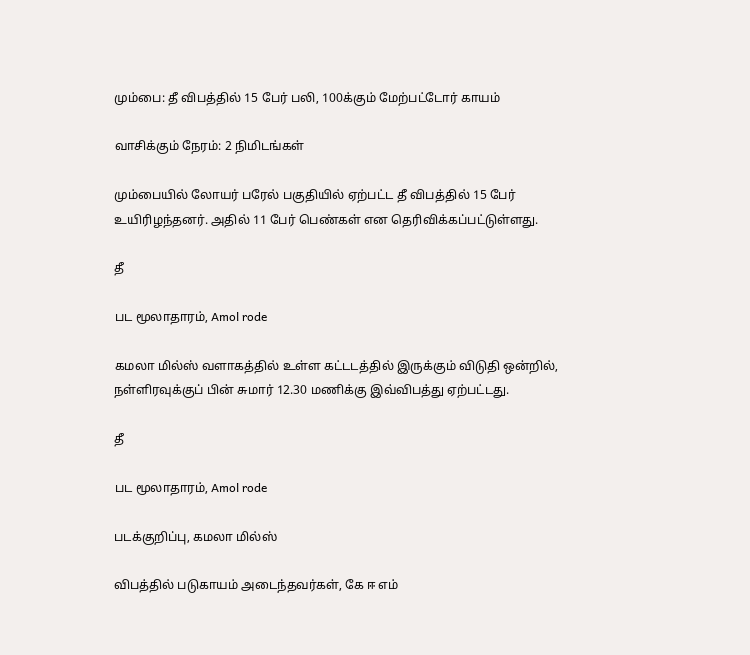மும்பை: தீ விபத்தில் 15 பேர் பலி, 100க்கும் மேற்பட்டோர் காயம்

வாசிக்கும் நேரம்: 2 நிமிடங்கள்

மும்பையில் லோயர் பரேல் பகுதியில் ஏற்பட்ட தீ விபத்தில் 15 பேர் உயிரிழந்தனர். அதில் 11 பேர் பெண்கள் என தெரிவிக்கப்பட்டுள்ளது.

தீ

பட மூலாதாரம், Amol rode

கமலா மில்ஸ் வளாகத்தில் உள்ள கட்டடத்தில் இருக்கும் விடுதி ஒன்றில், நள்ளிரவுக்குப் பின் சுமார் 12.30 மணிக்கு இவ்விபத்து ஏற்பட்டது.

தீ

பட மூலாதாரம், Amol rode

படக்குறிப்பு, கமலா மில்ஸ்

விபத்தில் படுகாயம் அடைந்தவர்கள், கே ஈ எம்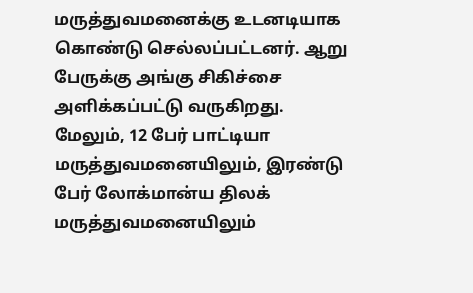மருத்துவமனைக்கு உடனடியாக கொண்டு செல்லப்பட்டனர். ஆறு பேருக்கு அங்கு சிகிச்சை அளிக்கப்பட்டு வருகிறது. மேலும், 12 பேர் பாட்டியா மருத்துவமனையிலும், இரண்டு பேர் லோக்மான்ய திலக் மருத்துவமனையிலும்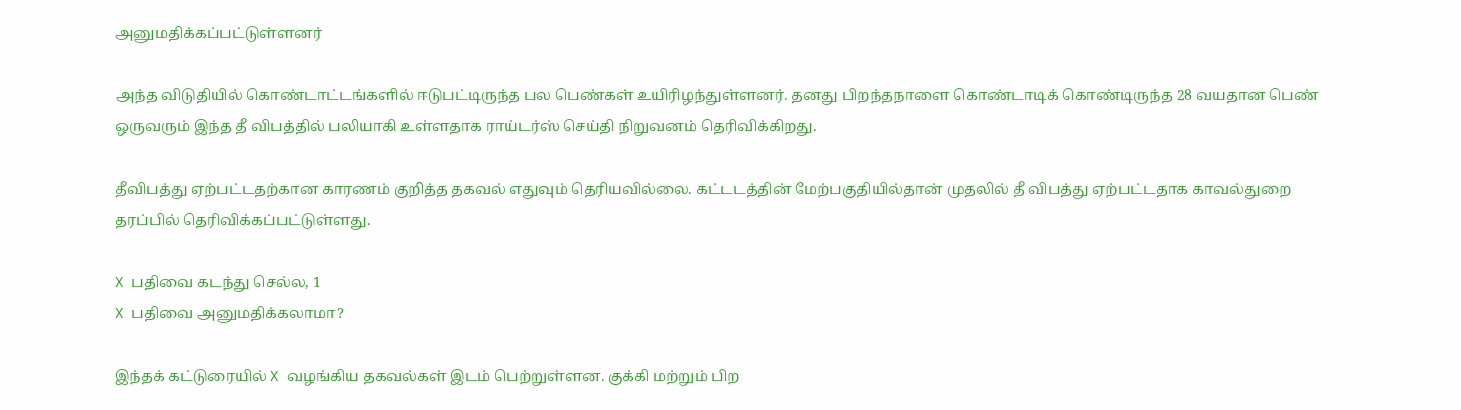அனுமதிக்கப்பட்டுள்ளனர்

அந்த விடுதியில் கொண்டாட்டங்களில் ஈடுபட்டிருந்த பல பெண்கள் உயிரிழந்துள்ளனர். தனது பிறந்தநாளை கொண்டாடிக் கொண்டிருந்த 28 வயதான பெண் ஒருவரும் இந்த தீ விபத்தில் பலியாகி உள்ளதாக ராய்டர்ஸ் செய்தி நிறுவனம் தெரிவிக்கிறது.

தீவிபத்து ஏற்பட்டதற்கான காரணம் குறித்த தகவல் எதுவும் தெரியவில்லை. கட்டடத்தின் மேற்பகுதியில்தான் முதலில் தீ விபத்து ஏற்பட்டதாக காவல்துறை தரப்பில் தெரிவிக்கப்பட்டுள்ளது.

X பதிவை கடந்து செல்ல, 1
X பதிவை அனுமதிக்கலாமா?

இந்தக் கட்டுரையில் X வழங்கிய தகவல்கள் இடம் பெற்றுள்ளன. குக்கி மற்றும் பிற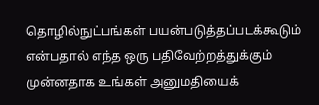தொழில்நுட்பங்கள் பயன்படுத்தப்படக்கூடும் என்பதால் எந்த ஒரு பதிவேற்றத்துக்கும் முன்னதாக உங்கள் அனுமதியைக்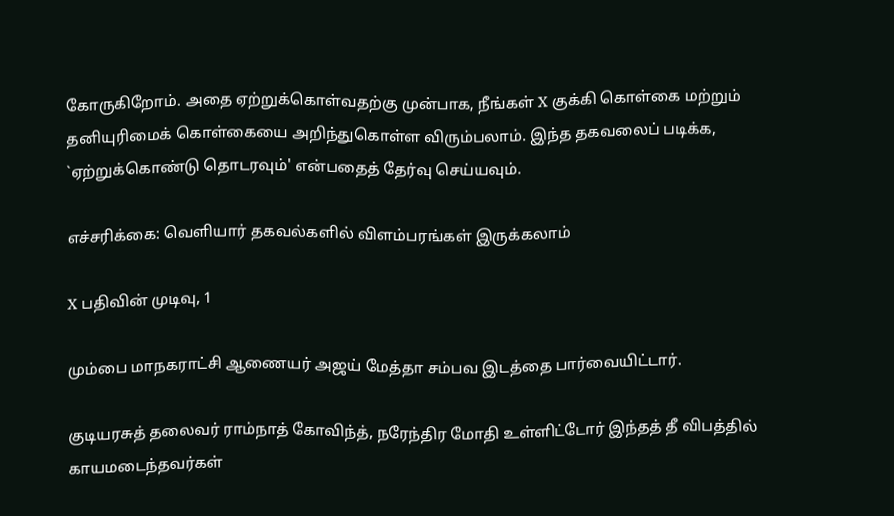கோருகிறோம். அதை ஏற்றுக்கொள்வதற்கு முன்பாக, நீங்கள் X குக்கி கொள்கை மற்றும் தனியுரிமைக் கொள்கையை அறிந்துகொள்ள விரும்பலாம். இந்த தகவலைப் படிக்க, `ஏற்றுக்கொண்டு தொடரவும்' என்பதைத் தேர்வு செய்யவும்.

எச்சரிக்கை: வெளியார் தகவல்களில் விளம்பரங்கள் இருக்கலாம்

X பதிவின் முடிவு, 1

மும்பை மாநகராட்சி ஆணையர் அஜய் மேத்தா சம்பவ இடத்தை பார்வையிட்டார்.

குடியரசுத் தலைவர் ராம்நாத் கோவிந்த், நரேந்திர மோதி உள்ளிட்டோர் இந்தத் தீ விபத்தில் காயமடைந்தவர்கள்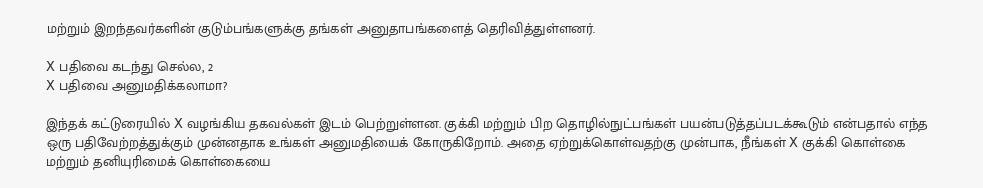மற்றும் இறந்தவர்களின் குடும்பங்களுக்கு தங்கள் அனுதாபங்களைத் தெரிவித்துள்ளனர்.

X பதிவை கடந்து செல்ல, 2
X பதிவை அனுமதிக்கலாமா?

இந்தக் கட்டுரையில் X வழங்கிய தகவல்கள் இடம் பெற்றுள்ளன. குக்கி மற்றும் பிற தொழில்நுட்பங்கள் பயன்படுத்தப்படக்கூடும் என்பதால் எந்த ஒரு பதிவேற்றத்துக்கும் முன்னதாக உங்கள் அனுமதியைக் கோருகிறோம். அதை ஏற்றுக்கொள்வதற்கு முன்பாக, நீங்கள் X குக்கி கொள்கை மற்றும் தனியுரிமைக் கொள்கையை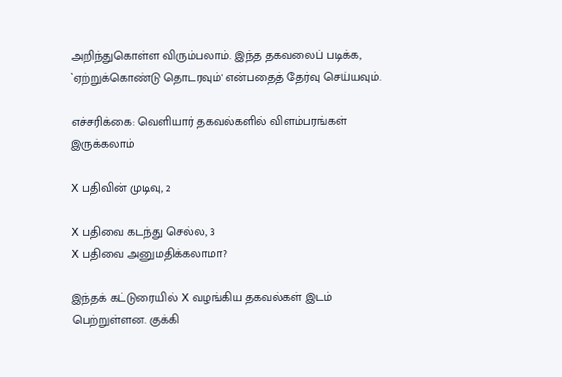அறிந்துகொள்ள விரும்பலாம். இந்த தகவலைப் படிக்க, `ஏற்றுக்கொண்டு தொடரவும்' என்பதைத் தேர்வு செய்யவும்.

எச்சரிக்கை: வெளியார் தகவல்களில் விளம்பரங்கள் இருக்கலாம்

X பதிவின் முடிவு, 2

X பதிவை கடந்து செல்ல, 3
X பதிவை அனுமதிக்கலாமா?

இந்தக் கட்டுரையில் X வழங்கிய தகவல்கள் இடம் பெற்றுள்ளன. குக்கி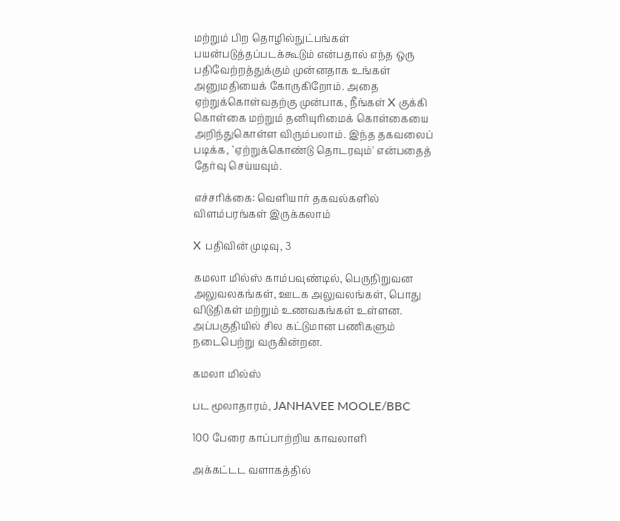மற்றும் பிற தொழில்நுட்பங்கள் பயன்படுத்தப்படக்கூடும் என்பதால் எந்த ஒரு பதிவேற்றத்துக்கும் முன்னதாக உங்கள் அனுமதியைக் கோருகிறோம். அதை ஏற்றுக்கொள்வதற்கு முன்பாக, நீங்கள் X குக்கி கொள்கை மற்றும் தனியுரிமைக் கொள்கையை அறிந்துகொள்ள விரும்பலாம். இந்த தகவலைப் படிக்க, `ஏற்றுக்கொண்டு தொடரவும்' என்பதைத் தேர்வு செய்யவும்.

எச்சரிக்கை: வெளியார் தகவல்களில் விளம்பரங்கள் இருக்கலாம்

X பதிவின் முடிவு, 3

கமலா மில்ஸ் காம்பவுண்டில், பெருநிறுவன அலுவலகங்கள், ஊடக அலுவலங்கள், பொது விடுதிகள் மற்றும் உணவகங்கள் உள்ளன. அப்பகுதியில் சில கட்டுமான பணிகளும் நடைபெற்று வருகின்றன.

கமலா மில்ஸ்

பட மூலாதாரம், JANHAVEE MOOLE/BBC

100 பேரை காப்பாற்றிய காவலாளி

அக்கட்டட வளாகத்தில்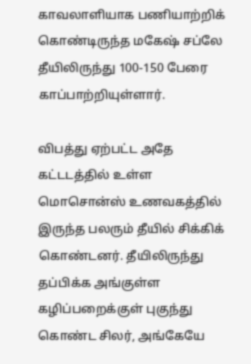காவலாளியாக பணியாற்றிக் கொண்டிருந்த மகேஷ் சப்லே தீயிலிருந்து 100-150 பேரை காப்பாற்றியுள்ளார்.

விபத்து ஏற்பட்ட அதே கட்டடத்தில் உள்ள மொசொன்ஸ் உணவகத்தில் இருந்த பலரும் தீயில் சிக்கிக் கொண்டனர். தீயிலிருந்து தப்பிக்க அங்குள்ள கழிப்பறைக்குள் புகுந்து கொண்ட சிலர், அங்கேயே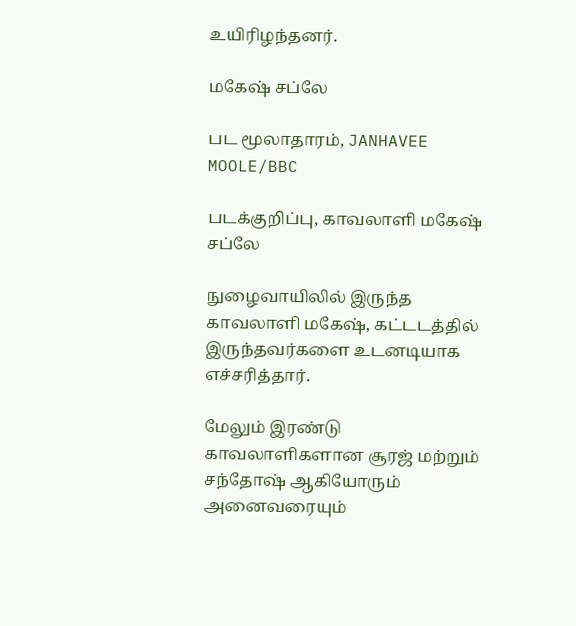உயிரிழந்தனர்.

மகேஷ் சப்லே

பட மூலாதாரம், JANHAVEE MOOLE/BBC

படக்குறிப்பு, காவலாளி மகேஷ் சப்லே

நுழைவாயிலில் இருந்த காவலாளி மகேஷ், கட்டடத்தில் இருந்தவர்களை உடனடியாக எச்சரித்தார்.

மேலும் இரண்டு காவலாளிகளான சூரஜ் மற்றும் சந்தோஷ் ஆகியோரும் அனைவரையும்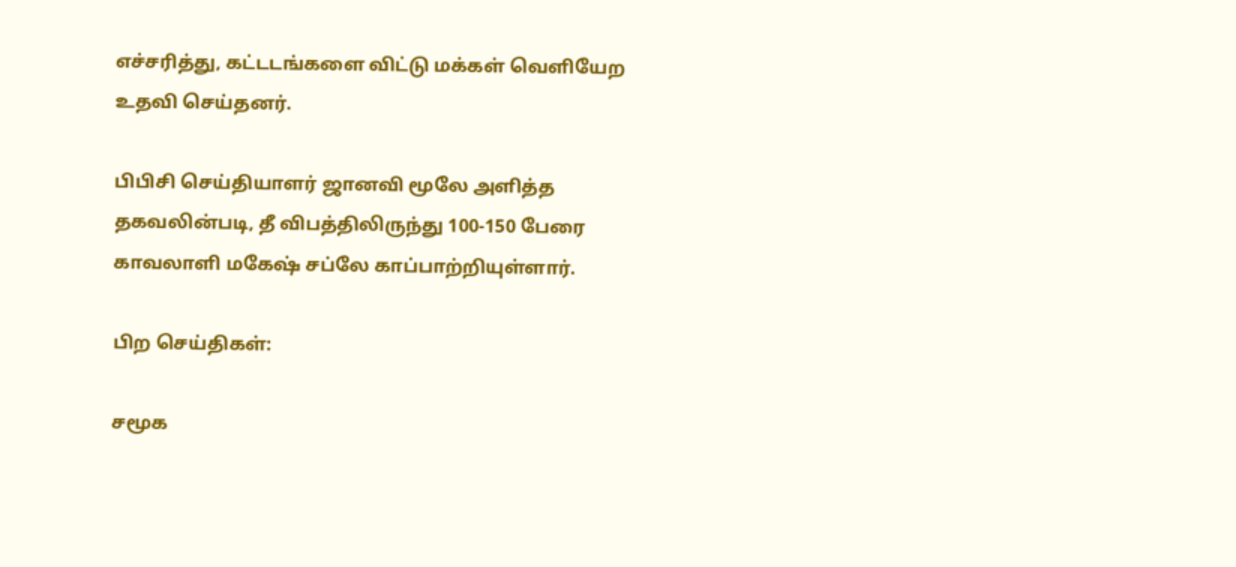எச்சரித்து, கட்டடங்களை விட்டு மக்கள் வெளியேற உதவி செய்தனர்.

பிபிசி செய்தியாளர் ஜானவி மூலே அளித்த தகவலின்படி, தீ விபத்திலிருந்து 100-150 பேரை காவலாளி மகேஷ் சப்லே காப்பாற்றியுள்ளார்.

பிற செய்திகள்:

சமூக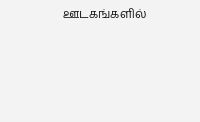ஊடகங்களில்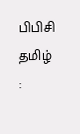பிபிசி தமிழ் :